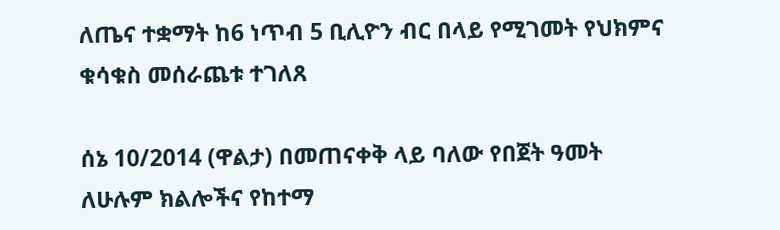ለጤና ተቋማት ከ6 ነጥብ 5 ቢሊዮን ብር በላይ የሚገመት የህክምና ቁሳቁስ መሰራጨቱ ተገለጸ

ሰኔ 10/2014 (ዋልታ) በመጠናቀቅ ላይ ባለው የበጀት ዓመት ለሁሉም ክልሎችና የከተማ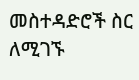መስተዳድሮች ስር ለሚገኙ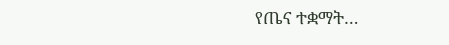የጤና ተቋማት…